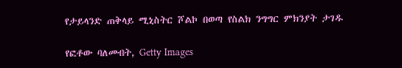የታይላንድ ጠቅላይ ሚኒስትር ሾልኮ በወጣ የስልክ ንግግር ምክንያት ታገዱ

የፎቶው ባለመብት, Getty Images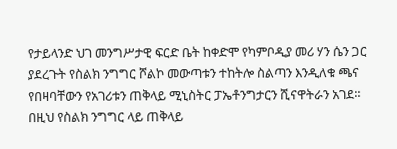የታይላንድ ህገ መንግሥታዊ ፍርድ ቤት ከቀድሞ የካምቦዲያ መሪ ሃን ሴን ጋር ያደረጉት የስልክ ንግግር ሾልኮ መውጣቱን ተከትሎ ስልጣን እንዲለቁ ጫና የበዛባቸውን የአገሪቱን ጠቅላይ ሚኒስትር ፓኤቶንግታርን ሺናዋትራን አገደ።
በዚህ የስልክ ንግግር ላይ ጠቅላይ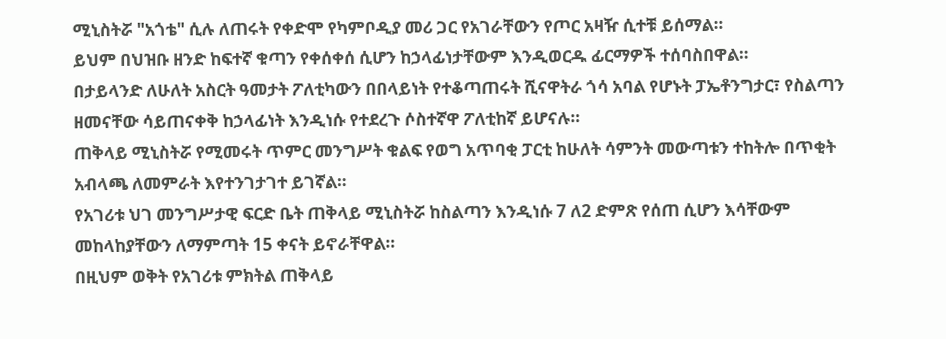ሚኒስትሯ "አጎቴ" ሲሉ ለጠሩት የቀድሞ የካምቦዲያ መሪ ጋር የአገራቸውን የጦር አዛዥ ሲተቹ ይሰማል።
ይህም በህዝቡ ዘንድ ከፍተኛ ቁጣን የቀሰቀሰ ሲሆን ከኃላፊነታቸውም እንዲወርዱ ፊርማዎች ተሰባስበዋል።
በታይላንድ ለሁለት አስርት ዓመታት ፖለቲካውን በበላይነት የተቆጣጠሩት ሺናዋትራ ጎሳ አባል የሆኑት ፓኤቶንግታር፣ የስልጣን ዘመናቸው ሳይጠናቀቅ ከኃላፊነት እንዲነሱ የተደረጉ ሶስተኛዋ ፖለቲከኛ ይሆናሉ።
ጠቅላይ ሚኒስትሯ የሚመሩት ጥምር መንግሥት ቁልፍ የወግ አጥባቂ ፓርቲ ከሁለት ሳምንት መውጣቱን ተከትሎ በጥቂት አብላጫ ለመምራት እየተንገታገተ ይገኛል።
የአገሪቱ ህገ መንግሥታዊ ፍርድ ቤት ጠቅላይ ሚኒስትሯ ከስልጣን እንዲነሱ 7 ለ2 ድምጽ የሰጠ ሲሆን እሳቸውም መከላከያቸውን ለማምጣት 15 ቀናት ይኖራቸዋል።
በዚህም ወቅት የአገሪቱ ምክትል ጠቅላይ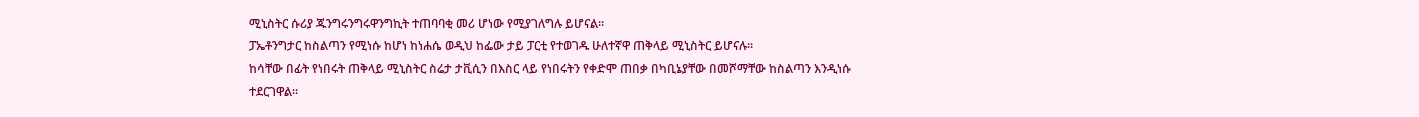ሚኒስትር ሱሪያ ጁንግሩንግሩዋንግኪት ተጠባባቂ መሪ ሆነው የሚያገለግሉ ይሆናል።
ፓኤቶንግታር ከስልጣን የሚነሱ ከሆነ ከነሐሴ ወዲህ ከፌው ታይ ፓርቲ የተወገዱ ሁለተኛዋ ጠቅላይ ሚኒስትር ይሆናሉ።
ከሳቸው በፊት የነበሩት ጠቅላይ ሚኒስትር ስሬታ ታቪሲን በእስር ላይ የነበሩትን የቀድሞ ጠበቃ በካቢኔያቸው በመሾማቸው ከስልጣን እንዲነሱ ተደርገዋል።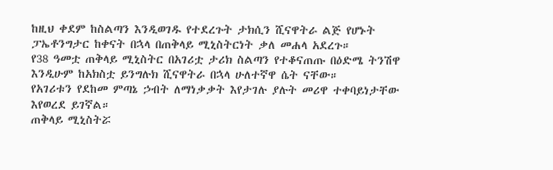ከዚህ ቀደም ከስልጣን እንዲወገዱ የተደረጉት ታክሲን ሺናዋትራ ልጅ የሆኑት ፓኤቶንግታር ከቀናት በኋላ በጠቅላይ ሚኒስትርነት ቃለ መሐላ አደረጉ።
የ38 ዓመቷ ጠቅላይ ሚኒስትር በአገሪቷ ታሪክ ስልጣን የተቆናጠጡ በዕድሜ ትንሽዋ እንዲሁም ከአክስቷ ይንግሉክ ሺናዋትራ በኋላ ሁለተኛዋ ሴት ናቸው።
የአገሪቱን የደከመ ምጣኔ ኃብት ለማነቃቃት እየታገሉ ያሉት መሪዋ ተቀባይነታቸው እየወረደ ይገኛል።
ጠቅላይ ሚኒስትሯ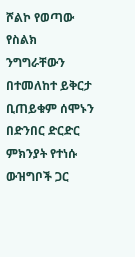ሾልኮ የወጣው የስልክ ንግግራቸውን በተመለከተ ይቅርታ ቢጠይቁም ሰሞኑን በድንበር ድርድር ምክንያት የተነሱ ውዝግቦች ጋር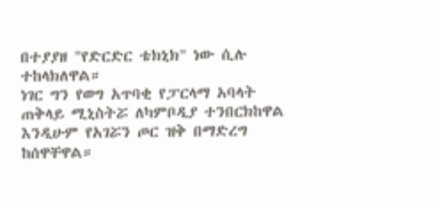በተያያዘ "የድርድር ቴክኒክ" ነው ሲሉ ተከላክለዋል።
ነገር ግን የወግ አጥባቂ የፓርላማ አባላት ጠቅላይ ሚኒስትሯ ለካምቦዲያ ተንበርክከዋል እንዲሁም የአገሯን ጦር ዝቅ በማድረግ ከሰዋቸዋል።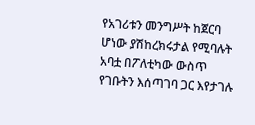የአገሪቱን መንግሥት ከጀርባ ሆነው ያሽከረክሩታል የሚባሉት አባቷ በፖለቲካው ውስጥ የገቡትን እሰጣገባ ጋር እየታገሉ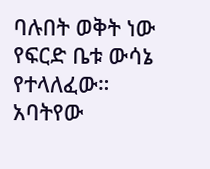ባሉበት ወቅት ነው የፍርድ ቤቱ ውሳኔ የተላለፈው።
አባትየው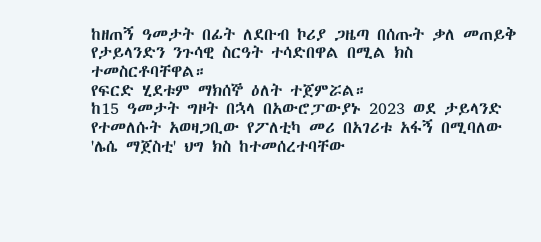ከዘጠኝ ዓመታት በፊት ለደቡብ ኮሪያ ጋዜጣ በሰጡት ቃለ መጠይቅ የታይላንድን ንጉሳዊ ስርዓት ተሳድበዋል በሚል ክስ ተመስርቶባቸዋል።
የፍርድ ሂደቱም ማክሰኞ ዕለት ተጀምሯል።
ከ15 ዓመታት ግዞት በኋላ በአውሮፓውያኑ 2023 ወደ ታይላንድ የተመለሱት አወዛጋቢው የፖለቲካ መሪ በአገሪቱ አፋኝ በሚባለው 'ሌሴ ማጀስቲ' ህግ ክስ ከተመሰረተባቸው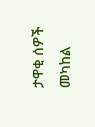ታዋቂ ሰዎች መካከል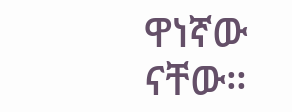ዋነኛው ናቸው።